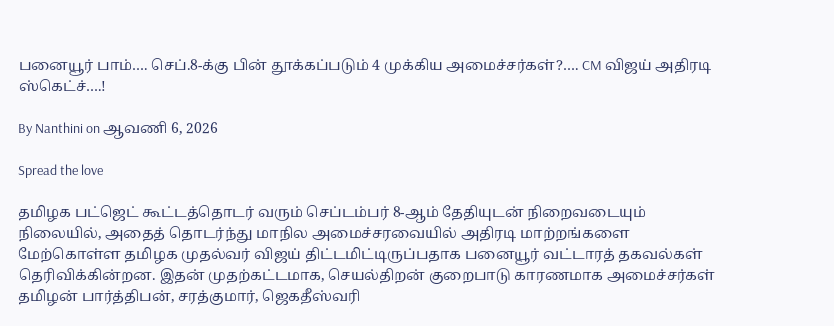பனையூர் பாம்…. செப்.8-க்கு பின் தூக்கப்படும் 4 முக்கிய அமைச்சர்கள்?…. CM விஜய் அதிரடி ஸ்கெட்ச்….!

By Nanthini on ஆவணி 6, 2026

Spread the love

தமிழக பட்ஜெட் கூட்டத்தொடர் வரும் செப்டம்பர் 8-ஆம் தேதியுடன் நிறைவடையும் நிலையில், அதைத் தொடர்ந்து மாநில அமைச்சரவையில் அதிரடி மாற்றங்களை மேற்கொள்ள தமிழக முதல்வர் விஜய் திட்டமிட்டிருப்பதாக பனையூர் வட்டாரத் தகவல்கள் தெரிவிக்கின்றன. இதன் முதற்கட்டமாக, செயல்திறன் குறைபாடு காரணமாக அமைச்சர்கள் தமிழன் பார்த்திபன், சரத்குமார், ஜெகதீஸ்வரி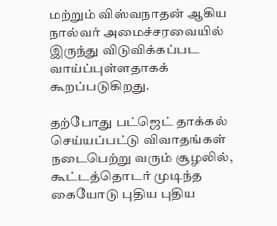மற்றும் விஸ்வநாதன் ஆகிய நால்வர் அமைச்சரவையில் இருந்து விடுவிக்கப்பட வாய்ப்புள்ளதாகக் கூறப்படுகிறது.

தற்போது பட்ஜெட் தாக்கல் செய்யப்பட்டு விவாதங்கள் நடைபெற்று வரும் சூழலில், கூட்டத்தொடர் முடிந்த கையோடு புதிய புதிய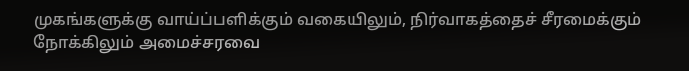முகங்களுக்கு வாய்ப்பளிக்கும் வகையிலும், நிர்வாகத்தைச் சீரமைக்கும் நோக்கிலும் அமைச்சரவை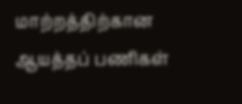மாற்றத்திற்கான ஆயத்தப் பணிகள்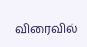விரைவில்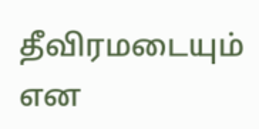தீவிரமடையும் என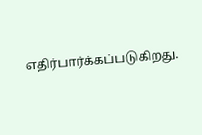எதிர்பார்க்கப்படுகிறது.